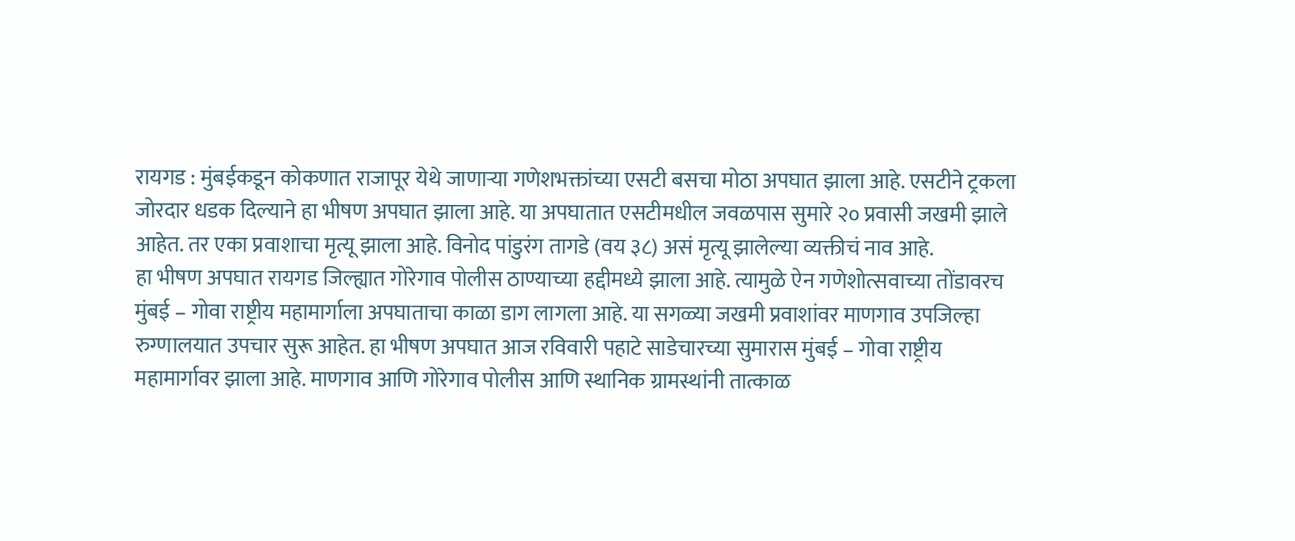रायगड : मुंबईकडून कोकणात राजापूर येथे जाणाऱ्या गणेशभक्तांच्या एसटी बसचा मोठा अपघात झाला आहे. एसटीने ट्रकला जोरदार धडक दिल्याने हा भीषण अपघात झाला आहे. या अपघातात एसटीमधील जवळपास सुमारे २० प्रवासी जखमी झाले आहेत. तर एका प्रवाशाचा मृत्यू झाला आहे. विनोद पांडुरंग तागडे (वय ३८) असं मृत्यू झालेल्या व्यक्तीचं नाव आहे.
हा भीषण अपघात रायगड जिल्ह्यात गोरेगाव पोलीस ठाण्याच्या हद्दीमध्ये झाला आहे. त्यामुळे ऐन गणेशोत्सवाच्या तोंडावरच मुंबई – गोवा राष्ट्रीय महामार्गाला अपघाताचा काळा डाग लागला आहे. या सगळ्या जखमी प्रवाशांवर माणगाव उपजिल्हा रुग्णालयात उपचार सुरू आहेत. हा भीषण अपघात आज रविवारी पहाटे साडेचारच्या सुमारास मुंबई – गोवा राष्ट्रीय महामार्गावर झाला आहे. माणगाव आणि गोरेगाव पोलीस आणि स्थानिक ग्रामस्थांनी तात्काळ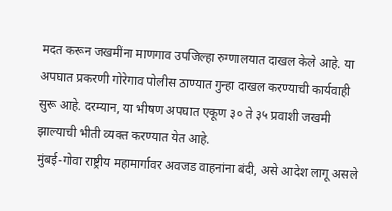मदत करून जखमींना माणगाव उपजिल्हा रुग्णालयात दाखल केले आहे. या अपघात प्रकरणी गोरेगाव पोलीस ठाण्यात गुन्हा दाखल करण्याची कार्यवाही सुरू आहे. दरम्यान, या भीषण अपघात एकूण ३० ते ३५ प्रवाशी जखमी झाल्याची भीती व्यक्त करण्यात येत आहे.
मुंबई-गोवा राष्ट्रीय महामार्गावर अवजड वाहनांना बंदी, असे आदेश लागू असले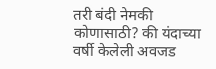तरी बंदी नेमकी कोणासाठी? की यंदाच्या वर्षी केलेली अवजड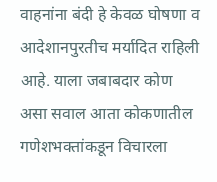वाहनांना बंदी हे केवळ घोषणा व आदेशानपुरतीच मर्यादित राहिली आहे. याला जबाबदार कोण असा सवाल आता कोकणातील गणेशभक्तांकडून विचारला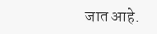जात आहे.